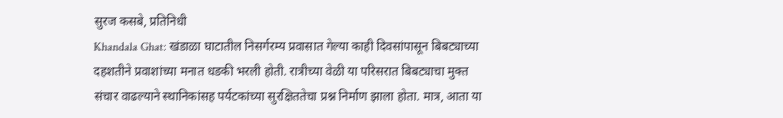सुरज कसबे, प्रतिनिधी
Khandala Ghat: खंडाळा घाटातील निसर्गरम्य प्रवासात गेल्या काही दिवसांपासून बिबट्याच्या दहशतीने प्रवाशांच्या मनात धडकी भरली होती. रात्रीच्या वेळी या परिसरात बिबट्याचा मुक्त संचार वाढल्याने स्थानिकांसह पर्यटकांच्या सुरक्षिततेचा प्रश्न निर्माण झाला होता. मात्र, आता या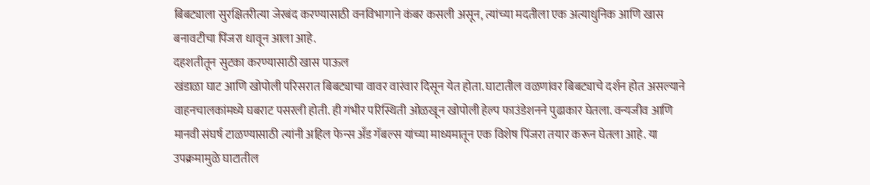बिबट्याला सुरक्षितरीत्या जेरबंद करण्यासाठी वनविभागाने कंबर कसली असून, त्यांच्या मदतीला एक अत्याधुनिक आणि खास बनावटीचा पिंजरा धावून आला आहे.
दहशतीतून सुटका करण्यासाठी खास पाऊल
खंडाळा घाट आणि खोपोली परिसरात बिबट्याचा वावर वारंवार दिसून येत होता. घाटातील वळणांवर बिबट्याचे दर्शन होत असल्याने वाहनचालकांमध्ये घबराट पसरली होती. ही गंभीर परिस्थिती ओळखून खोपोली हेल्प फाउंडेशनने पुढाकार घेतला. वन्यजीव आणि मानवी संघर्ष टाळण्यासाठी त्यांनी अहिल फेन्स अँड गॅबल्स यांच्या माध्यमातून एक विशेष पिंजरा तयार करून घेतला आहे. या उपक्रमामुळे घाटातील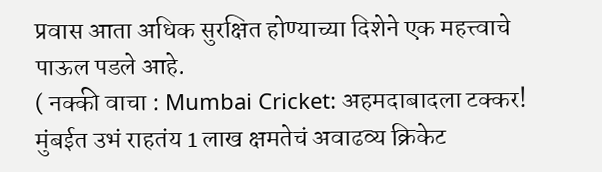प्रवास आता अधिक सुरक्षित होण्याच्या दिशेने एक महत्त्वाचे पाऊल पडले आहे.
( नक्की वाचा : Mumbai Cricket: अहमदाबादला टक्कर! मुंबईत उभं राहतंय 1 लाख क्षमतेचं अवाढव्य क्रिकेट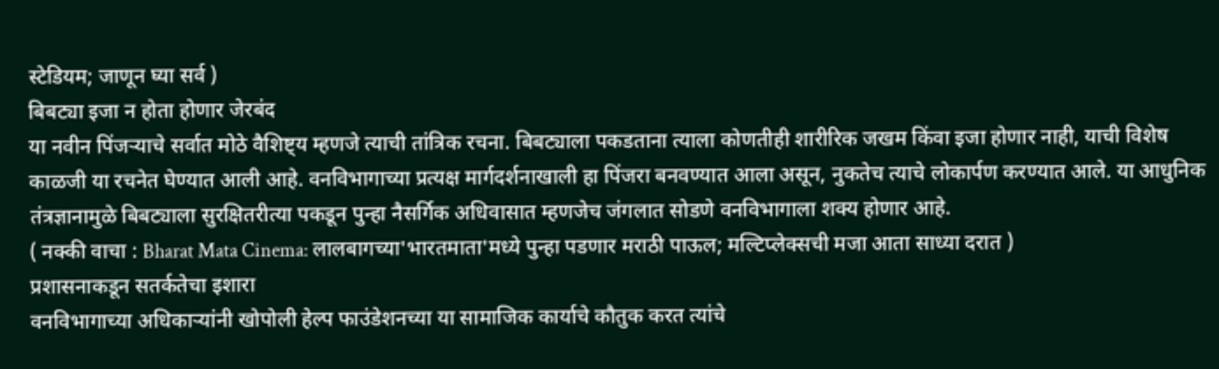स्टेडियम; जाणून घ्या सर्व )
बिबट्या इजा न होता होणार जेरबंद
या नवीन पिंजऱ्याचे सर्वात मोठे वैशिष्ट्य म्हणजे त्याची तांत्रिक रचना. बिबट्याला पकडताना त्याला कोणतीही शारीरिक जखम किंवा इजा होणार नाही, याची विशेष काळजी या रचनेत घेण्यात आली आहे. वनविभागाच्या प्रत्यक्ष मार्गदर्शनाखाली हा पिंजरा बनवण्यात आला असून, नुकतेच त्याचे लोकार्पण करण्यात आले. या आधुनिक तंत्रज्ञानामुळे बिबट्याला सुरक्षितरीत्या पकडून पुन्हा नैसर्गिक अधिवासात म्हणजेच जंगलात सोडणे वनविभागाला शक्य होणार आहे.
( नक्की वाचा : Bharat Mata Cinema: लालबागच्या'भारतमाता'मध्ये पुन्हा पडणार मराठी पाऊल; मल्टिप्लेक्सची मजा आता साध्या दरात )
प्रशासनाकडून सतर्कतेचा इशारा
वनविभागाच्या अधिकाऱ्यांनी खोपोली हेल्प फाउंडेशनच्या या सामाजिक कार्याचे कौतुक करत त्यांचे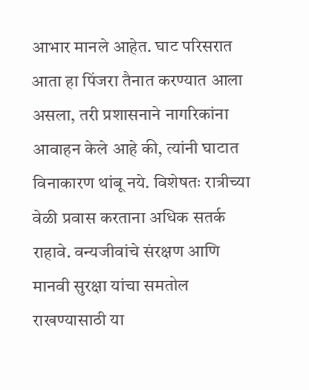आभार मानले आहेत. घाट परिसरात आता हा पिंजरा तैनात करण्यात आला असला, तरी प्रशासनाने नागरिकांना आवाहन केले आहे की, त्यांनी घाटात विनाकारण थांबू नये. विशेषतः रात्रीच्या वेळी प्रवास करताना अधिक सतर्क राहावे. वन्यजीवांचे संरक्षण आणि मानवी सुरक्षा यांचा समतोल राखण्यासाठी या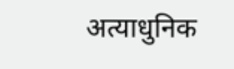अत्याधुनिक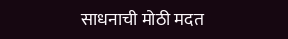साधनाची मोठी मदत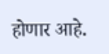होणार आहे.